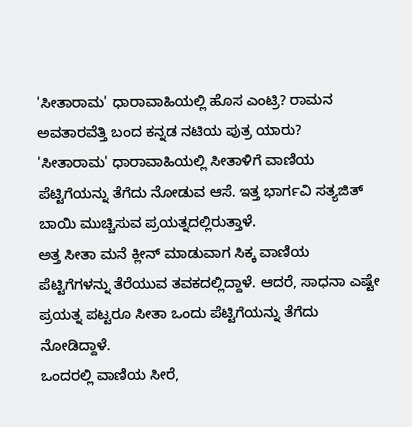'ಸೀತಾರಾಮ' ಧಾರಾವಾಹಿಯಲ್ಲಿ ಹೊಸ ಎಂಟ್ರಿ? ರಾಮನ ಅವತಾರವೆತ್ತಿ ಬಂದ ಕನ್ನಡ ನಟಿಯ ಪುತ್ರ ಯಾರು?
'ಸೀತಾರಾಮ' ಧಾರಾವಾಹಿಯಲ್ಲಿ ಸೀತಾಳಿಗೆ ವಾಣಿಯ ಪೆಟ್ಟಿಗೆಯನ್ನು ತೆಗೆದು ನೋಡುವ ಆಸೆ. ಇತ್ತ ಭಾರ್ಗವಿ ಸತ್ಯಜಿತ್ ಬಾಯಿ ಮುಚ್ಚಿಸುವ ಪ್ರಯತ್ನದಲ್ಲಿರುತ್ತಾಳೆ.
ಅತ್ತ ಸೀತಾ ಮನೆ ಕ್ಲೀನ್ ಮಾಡುವಾಗ ಸಿಕ್ಕ ವಾಣಿಯ ಪೆಟ್ಟಿಗೆಗಳನ್ನು ತೆರೆಯುವ ತವಕದಲ್ಲಿದ್ದಾಳೆ. ಆದರೆ, ಸಾಧನಾ ಎಷ್ಟೇ ಪ್ರಯತ್ನ ಪಟ್ಟರೂ ಸೀತಾ ಒಂದು ಪೆಟ್ಟಿಗೆಯನ್ನು ತೆಗೆದು ನೋಡಿದ್ದಾಳೆ.
ಒಂದರಲ್ಲಿ ವಾಣಿಯ ಸೀರೆ,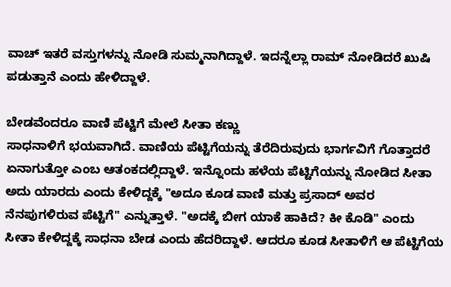ವಾಚ್ ಇತರೆ ವಸ್ತುಗಳನ್ನು ನೋಡಿ ಸುಮ್ಮನಾಗಿದ್ದಾಳೆ. ಇದನ್ನೆಲ್ಲಾ ರಾಮ್ ನೋಡಿದರೆ ಖುಷಿ ಪಡುತ್ತಾನೆ ಎಂದು ಹೇಳಿದ್ದಾಳೆ.

ಬೇಡವೆಂದರೂ ವಾಣಿ ಪೆಟ್ಟಿಗೆ ಮೇಲೆ ಸೀತಾ ಕಣ್ಣು
ಸಾಧನಾಳಿಗೆ ಭಯವಾಗಿದೆ. ವಾಣಿಯ ಪೆಟ್ಟಿಗೆಯನ್ನು ತೆರೆದಿರುವುದು ಭಾರ್ಗವಿಗೆ ಗೊತ್ತಾದರೆ ಏನಾಗುತ್ತೋ ಎಂಬ ಆತಂಕದಲ್ಲಿದ್ದಾಳೆ. ಇನ್ನೊಂದು ಹಳೆಯ ಪೆಟ್ಟಿಗೆಯನ್ನು ನೋಡಿದ ಸೀತಾ ಅದು ಯಾರದು ಎಂದು ಕೇಳಿದ್ದಕ್ಕೆ "ಅದೂ ಕೂಡ ವಾಣಿ ಮತ್ತು ಪ್ರಸಾದ್ ಅವರ ನೆನಪುಗಳಿರುವ ಪೆಟ್ಟಿಗೆ" ಎನ್ನುತ್ತಾಳೆ. "ಅದಕ್ಕೆ ಬೀಗ ಯಾಕೆ ಹಾಕಿದೆ? ಕೀ ಕೊಡಿ" ಎಂದು ಸೀತಾ ಕೇಳಿದ್ದಕ್ಕೆ ಸಾಧನಾ ಬೇಡ ಎಂದು ಹೆದರಿದ್ದಾಳೆ. ಆದರೂ ಕೂಡ ಸೀತಾಳಿಗೆ ಆ ಪೆಟ್ಟಿಗೆಯ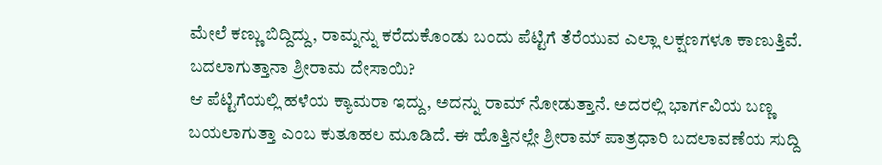ಮೇಲೆ ಕಣ್ಣು ಬಿದ್ದಿದ್ದು, ರಾಮ್ನನ್ನು ಕರೆದುಕೊಂಡು ಬಂದು ಪೆಟ್ಟಿಗೆ ತೆರೆಯುವ ಎಲ್ಲಾ ಲಕ್ಷಣಗಳೂ ಕಾಣುತ್ತಿವೆ.
ಬದಲಾಗುತ್ತಾನಾ ಶ್ರೀರಾಮ ದೇಸಾಯಿ?
ಆ ಪೆಟ್ಟಿಗೆಯಲ್ಲಿ ಹಳೆಯ ಕ್ಯಾಮರಾ ಇದ್ದು, ಅದನ್ನು ರಾಮ್ ನೋಡುತ್ತಾನೆ. ಅದರಲ್ಲಿ ಭಾರ್ಗವಿಯ ಬಣ್ಣ ಬಯಲಾಗುತ್ತಾ ಎಂಬ ಕುತೂಹಲ ಮೂಡಿದೆ. ಈ ಹೊತ್ತಿನಲ್ಲೇ ಶ್ರೀರಾಮ್ ಪಾತ್ರಧಾರಿ ಬದಲಾವಣೆಯ ಸುದ್ದಿ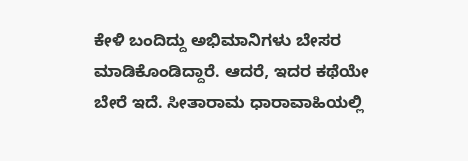ಕೇಳಿ ಬಂದಿದ್ದು ಅಭಿಮಾನಿಗಳು ಬೇಸರ ಮಾಡಿಕೊಂಡಿದ್ದಾರೆ. ಆದರೆ, ಇದರ ಕಥೆಯೇ ಬೇರೆ ಇದೆ. ಸೀತಾರಾಮ ಧಾರಾವಾಹಿಯಲ್ಲಿ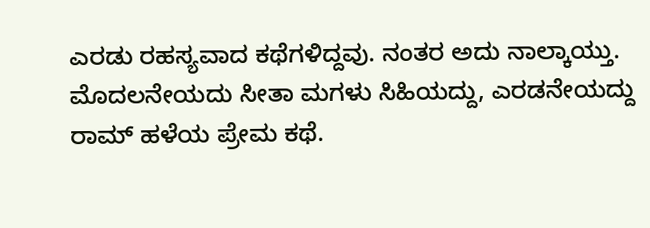ಎರಡು ರಹಸ್ಯವಾದ ಕಥೆಗಳಿದ್ದವು. ನಂತರ ಅದು ನಾಲ್ಕಾಯ್ತು. ಮೊದಲನೇಯದು ಸೀತಾ ಮಗಳು ಸಿಹಿಯದ್ದು, ಎರಡನೇಯದ್ದು ರಾಮ್ ಹಳೆಯ ಪ್ರೇಮ ಕಥೆ.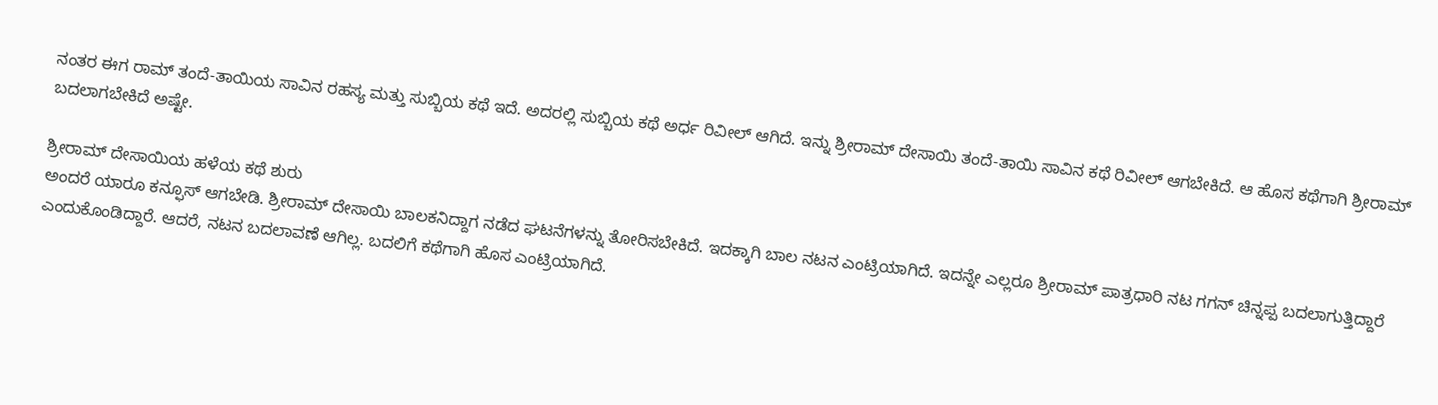ನಂತರ ಈಗ ರಾಮ್ ತಂದೆ-ತಾಯಿಯ ಸಾವಿನ ರಹಸ್ಯ ಮತ್ತು ಸುಬ್ಬಿಯ ಕಥೆ ಇದೆ. ಅದರಲ್ಲಿ ಸುಬ್ಬಿಯ ಕಥೆ ಅರ್ಧ ರಿವೀಲ್ ಆಗಿದೆ. ಇನ್ನು ಶ್ರೀರಾಮ್ ದೇಸಾಯಿ ತಂದೆ-ತಾಯಿ ಸಾವಿನ ಕಥೆ ರಿವೀಲ್ ಆಗಬೇಕಿದೆ. ಆ ಹೊಸ ಕಥೆಗಾಗಿ ಶ್ರೀರಾಮ್ ಬದಲಾಗಬೇಕಿದೆ ಅಷ್ಟೇ.

ಶ್ರೀರಾಮ್ ದೇಸಾಯಿಯ ಹಳೆಯ ಕಥೆ ಶುರು
ಅಂದರೆ ಯಾರೂ ಕನ್ಫೂಸ್ ಆಗಬೇಡಿ. ಶ್ರೀರಾಮ್ ದೇಸಾಯಿ ಬಾಲಕನಿದ್ದಾಗ ನಡೆದ ಘಟನೆಗಳನ್ನು ತೋರಿಸಬೇಕಿದೆ. ಇದಕ್ಕಾಗಿ ಬಾಲ ನಟನ ಎಂಟ್ರಿಯಾಗಿದೆ. ಇದನ್ನೇ ಎಲ್ಲರೂ ಶ್ರೀರಾಮ್ ಪಾತ್ರಧಾರಿ ನಟ ಗಗನ್ ಚಿನ್ನಪ್ಪ ಬದಲಾಗುತ್ತಿದ್ದಾರೆ ಎಂದುಕೊಂಡಿದ್ದಾರೆ. ಆದರೆ, ನಟನ ಬದಲಾವಣೆ ಆಗಿಲ್ಲ. ಬದಲಿಗೆ ಕಥೆಗಾಗಿ ಹೊಸ ಎಂಟ್ರಿಯಾಗಿದೆ.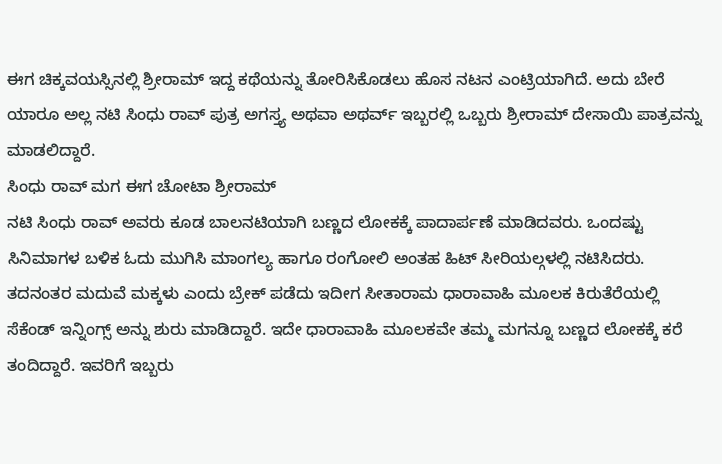ಈಗ ಚಿಕ್ಕವಯಸ್ಸಿನಲ್ಲಿ ಶ್ರೀರಾಮ್ ಇದ್ದ ಕಥೆಯನ್ನು ತೋರಿಸಿಕೊಡಲು ಹೊಸ ನಟನ ಎಂಟ್ರಿಯಾಗಿದೆ. ಅದು ಬೇರೆ ಯಾರೂ ಅಲ್ಲ ನಟಿ ಸಿಂಧು ರಾವ್ ಪುತ್ರ ಅಗಸ್ತ್ಯ ಅಥವಾ ಅಥರ್ವ್ ಇಬ್ಬರಲ್ಲಿ ಒಬ್ಬರು ಶ್ರೀರಾಮ್ ದೇಸಾಯಿ ಪಾತ್ರವನ್ನು ಮಾಡಲಿದ್ದಾರೆ.
ಸಿಂಧು ರಾವ್ ಮಗ ಈಗ ಚೋಟಾ ಶ್ರೀರಾಮ್
ನಟಿ ಸಿಂಧು ರಾವ್ ಅವರು ಕೂಡ ಬಾಲನಟಿಯಾಗಿ ಬಣ್ಣದ ಲೋಕಕ್ಕೆ ಪಾದಾರ್ಪಣೆ ಮಾಡಿದವರು. ಒಂದಷ್ಟು ಸಿನಿಮಾಗಳ ಬಳಿಕ ಓದು ಮುಗಿಸಿ ಮಾಂಗಲ್ಯ ಹಾಗೂ ರಂಗೋಲಿ ಅಂತಹ ಹಿಟ್ ಸೀರಿಯಲ್ಗಳಲ್ಲಿ ನಟಿಸಿದರು. ತದನಂತರ ಮದುವೆ ಮಕ್ಕಳು ಎಂದು ಬ್ರೇಕ್ ಪಡೆದು ಇದೀಗ ಸೀತಾರಾಮ ಧಾರಾವಾಹಿ ಮೂಲಕ ಕಿರುತೆರೆಯಲ್ಲಿ ಸೆಕೆಂಡ್ ಇನ್ನಿಂಗ್ಸ್ ಅನ್ನು ಶುರು ಮಾಡಿದ್ದಾರೆ. ಇದೇ ಧಾರಾವಾಹಿ ಮೂಲಕವೇ ತಮ್ಮ ಮಗನ್ನೂ ಬಣ್ಣದ ಲೋಕಕ್ಕೆ ಕರೆ ತಂದಿದ್ದಾರೆ. ಇವರಿಗೆ ಇಬ್ಬರು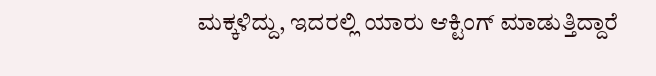ಮಕ್ಕಳಿದ್ದು, ಇದರಲ್ಲಿ ಯಾರು ಆಕ್ಟಿಂಗ್ ಮಾಡುತ್ತಿದ್ದಾರೆ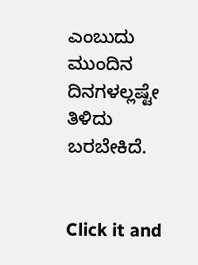ಎಂಬುದು ಮುಂದಿನ ದಿನಗಳಲ್ಲಷ್ಟೇ ತಿಳಿದು ಬರಬೇಕಿದೆ.


Click it and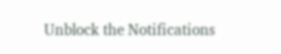Unblock the Notifications